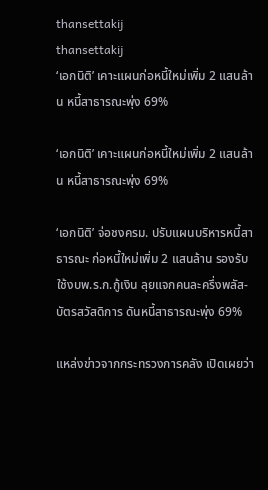thansettakij
thansettakij
‘เอกนิติ’ เคาะแผนก่อหนี้ใหม่เพิ่ม 2 แสนล้าน หนี้สาธารณะพุ่ง 69%

‘เอกนิติ’ เคาะแผนก่อหนี้ใหม่เพิ่ม 2 แสนล้าน หนี้สาธารณะพุ่ง 69%

‘เอกนิติ’ จ่อชงครม. ปรับแผนบริหารหนี้สาธารณะ ก่อหนี้ใหม่เพิ่ม 2 แสนล้าน รองรับใช้งบพ.ร.ก.กู้เงิน ลุยแจกคนละครึ่งพลัส-บัตรสวัสดิการ ดันหนี้สาธารณะพุ่ง 69%

แหล่งข่าวจากกระทรวงการคลัง เปิดเผยว่า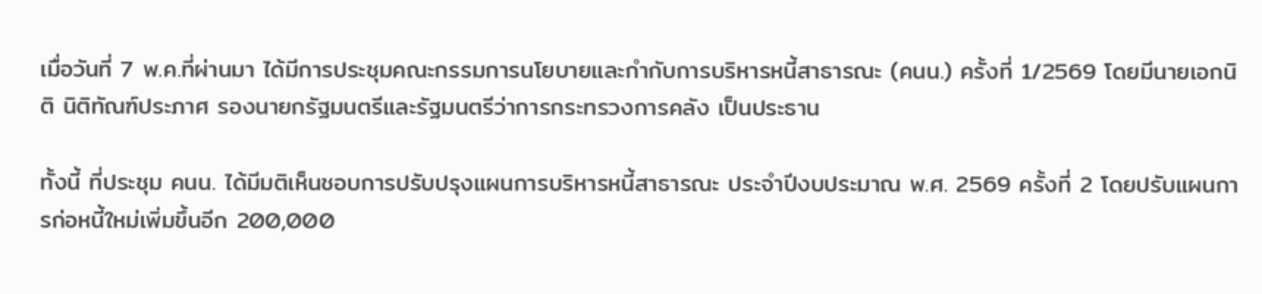เมื่อวันที่ 7 พ.ค.ที่ผ่านมา ได้มีการประชุมคณะกรรมการนโยบายและกำกับการบริหารหนี้สาธารณะ (คนน.) ครั้งที่ 1/2569 โดยมีนายเอกนิติ นิติทัณฑ์ประภาศ รองนายกรัฐมนตรีและรัฐมนตรีว่าการกระทรวงการคลัง เป็นประธาน

ทั้งนี้ ที่ประชุม คนน. ได้มีมติเห็นชอบการปรับปรุงแผนการบริหารหนี้สาธารณะ ประจำปีงบประมาณ พ.ศ. 2569 ครั้งที่ 2 โดยปรับแผนการก่อหนี้ใหม่เพิ่มขึ้นอีก 200,000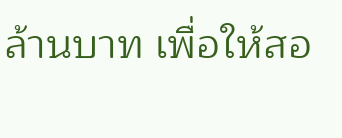ล้านบาท เพื่อให้สอ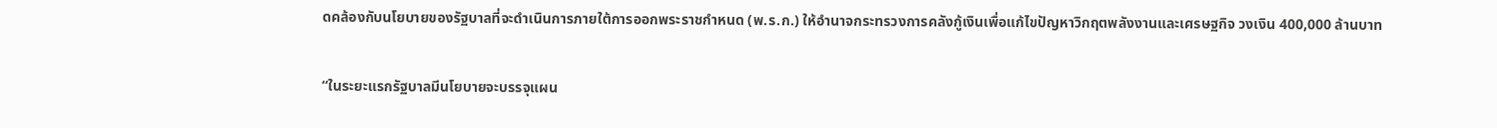ดคล้องกับนโยบายของรัฐบาลที่จะดำเนินการภายใต้การออกพระราชกำหนด (พ.ร.ก.) ให้อำนาจกระทรวงการคลังกู้เงินเพื่อแก้ไขปัญหาวิกฤตพลังงานและเศรษฐกิจ วงเงิน 400,000 ล้านบาท

“ในระยะแรกรัฐบาลมีนโยบายจะบรรจุแผน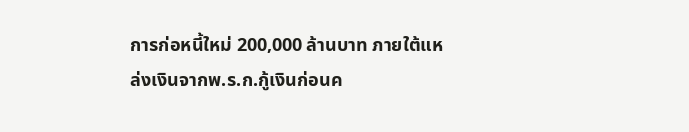การก่อหนี้ใหม่ 200,000 ล้านบาท ภายใต้แหล่งเงินจากพ.ร.ก.กู้เงินก่อนค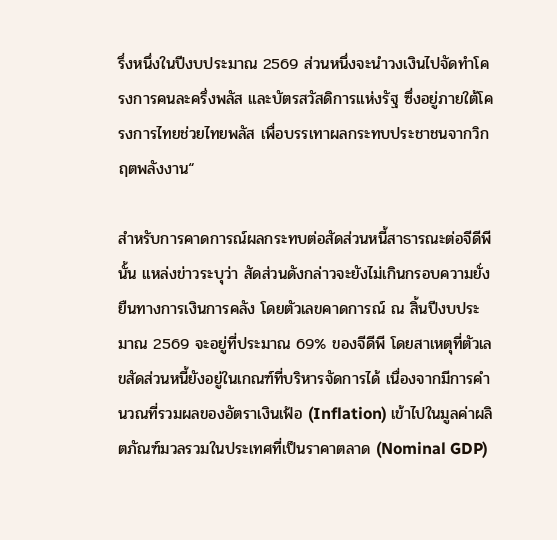รึ่งหนึ่งในปีงบประมาณ 2569 ส่วนหนึ่งจะนำวงเงินไปจัดทำโครงการคนละครึ่งพลัส และบัตรสวัสดิการแห่งรัฐ ซึ่งอยู่ภายใต้โครงการไทยช่วยไทยพลัส เพื่อบรรเทาผลกระทบประชาชนจากวิกฤตพลังงาน“

สำหรับการคาดการณ์ผลกระทบต่อสัดส่วนหนี้สาธารณะต่อจีดีพีนั้น แหล่งข่าวระบุว่า สัดส่วนดังกล่าวจะยังไม่เกินกรอบความยั่งยืนทางการเงินการคลัง โดยตัวเลขคาดการณ์ ณ สิ้นปีงบประมาณ 2569 จะอยู่ที่ประมาณ 69% ของจีดีพี โดยสาเหตุที่ตัวเลขสัดส่วนหนี้ยังอยู่ในเกณฑ์ที่บริหารจัดการได้ เนื่องจากมีการคำนวณที่รวมผลของอัตราเงินเฟ้อ (Inflation) เข้าไปในมูลค่าผลิตภัณฑ์มวลรวมในประเทศที่เป็นราคาตลาด (Nominal GDP)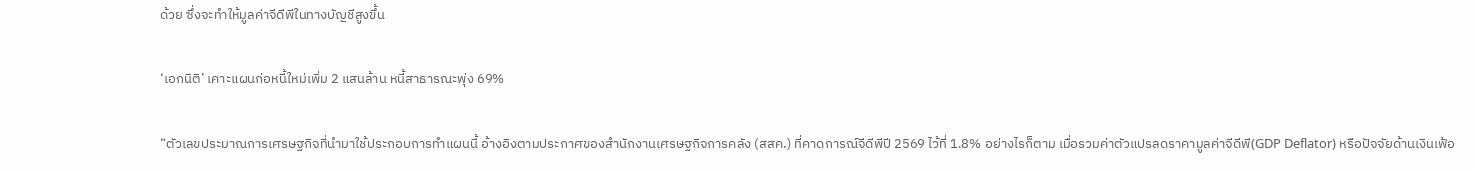ด้วย ซึ่งจะทำให้มูลค่าจีดีพีในทางบัญชีสูงขึ้น

‘เอกนิติ’ เคาะแผนก่อหนี้ใหม่เพิ่ม 2 แสนล้าน หนี้สาธารณะพุ่ง 69%

“ตัวเลขประมาณการเศรษฐกิจที่นำมาใช้ประกอบการทำแผนนี้ อ้างอิงตามประกาศของสำนักงานเศรษฐกิจการคลัง (สสค.) ที่คาดการณ์จีดีพีปี 2569 ไว้ที่ 1.8% อย่างไรก็ตาม เมื่อรวมค่าตัวแปรลดราคามูลค่าจีดีพี(GDP Deflator) หรือปัจจัยด้านเงินเฟ้อ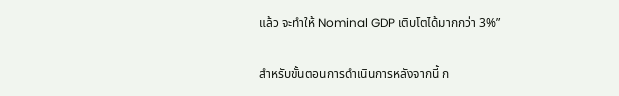แล้ว จะทำให้ Nominal GDP เติบโตได้มากกว่า 3%”

สำหรับขั้นตอนการดำเนินการหลังจากนี้ ก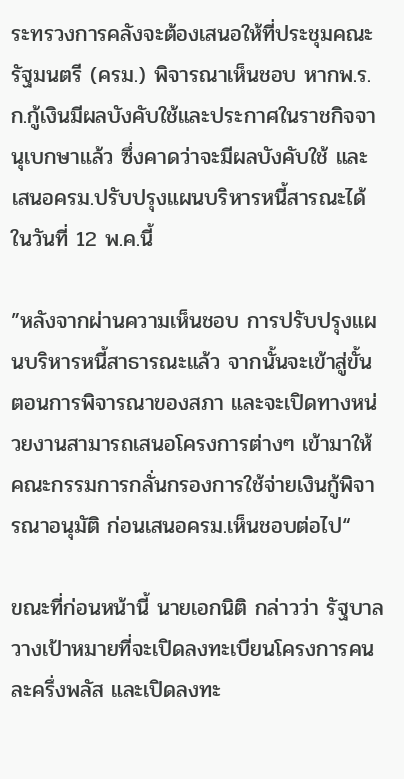ระทรวงการคลังจะต้องเสนอให้ที่ประชุมคณะรัฐมนตรี (ครม.) พิจารณาเห็นชอบ หากพ.ร.ก.กู้เงินมีผลบังคับใช้และประกาศในราชกิจจานุเบกษาแล้ว ซึ่งคาดว่าจะมีผลบังคับใช้ และเสนอครม.ปรับปรุงแผนบริหารหนี้สารณะได้ในวันที่ 12 พ.ค.นี้

”หลังจากผ่านความเห็นชอบ การปรับปรุงแผนบริหารหนี้สาธารณะแล้ว จากนั้นจะเข้าสู่ขั้นตอนการพิจารณาของสภา และจะเปิดทางหน่วยงานสามารถเสนอโครงการต่างๆ เข้ามาให้คณะกรรมการกลั่นกรองการใช้จ่ายเงินกู้พิจารณาอนุมัติ ก่อนเสนอครม.เห็นชอบต่อไป“

ขณะที่ก่อนหน้านี้ นายเอกนิติ กล่าวว่า รัฐบาลวางเป้าหมายที่จะเปิดลงทะเบียนโครงการคนละครึ่งพลัส และเปิดลงทะ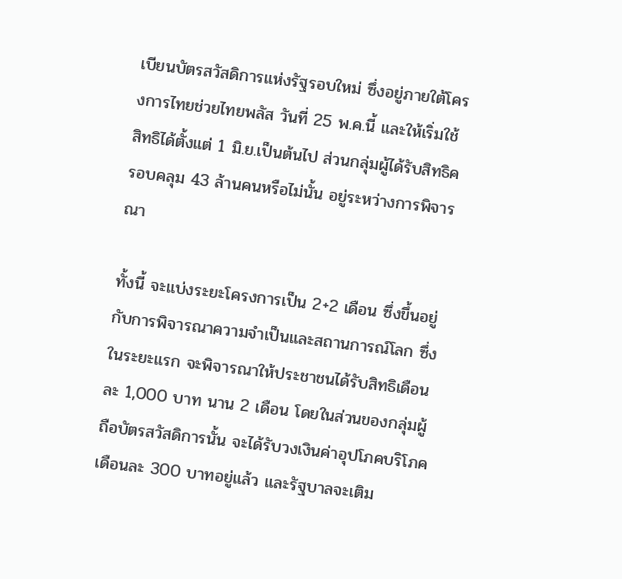เบียนบัตรสวัสดิการแห่งรัฐรอบใหม่ ซึ่งอยู่ภายใต้โครงการไทยช่วยไทยพลัส วันที่ 25 พ.ค.นี้ และให้เริ่มใช้สิทธิได้ตั้งแต่ 1 มิ.ย.เป็นต้นไป ส่วนกลุ่มผู้ได้รับสิทธิครอบคลุม 43 ล้านคนหรือไม่นั้น อยู่ระหว่างการพิจารณา

ทั้งนี้ จะแบ่งระยะโครงการเป็น 2+2 เดือน ซึ่งขึ้นอยู่กับการพิจารณาความจำเป็นและสถานการณ์โลก ซึ่งในระยะแรก จะพิจารณาให้ประชาชนได้รับสิทธิเดือนละ 1,000 บาท นาน 2 เดือน โดยในส่วนของกลุ่มผู้ถือบัตรสวัสดิการนั้น จะได้รับวงเงินค่าอุปโภคบริโภคเดือนละ 300 บาทอยู่แล้ว และรัฐบาลจะเติม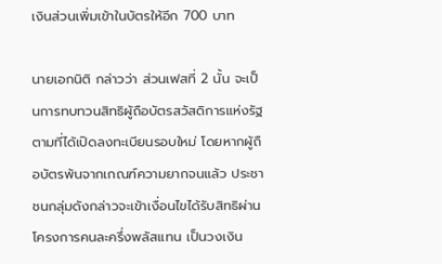เงินส่วนเพิ่มเข้าในบัตรให้อีก 700 บาท

นายเอกนิติ กล่าวว่า ส่วนเฟสที่ 2 นั้น จะเป็นการทบทวนสิทธิผู้ถือบัตรสวัสดิการแห่งรัฐ ตามที่ได้เปิดลงทะเบียนรอบใหม่ โดยหากผู้ถือบัตรพ้นจากเกณฑ์ความยากจนแล้ว ประชาชนกลุ่มดังกล่าวจะเข้าเงื่อนไขได้รับสิทธิผ่านโครงการคนละครึ่งพลัสแทน เป็นวงเงิน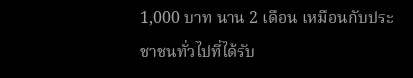1,000 บาท นาน 2 เดือน เหมือนกับประชาชนทั่วไปที่ได้รับ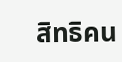สิทธิคน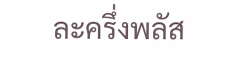ละครึ่งพลัส